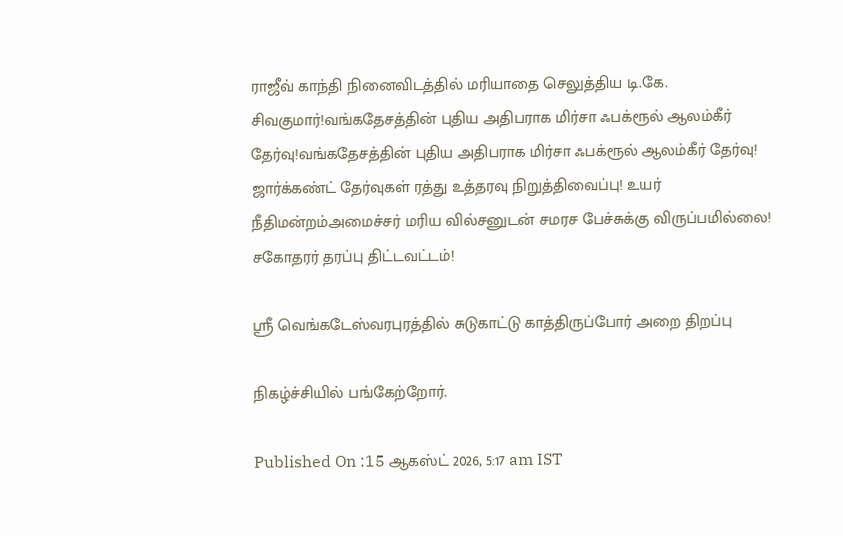ராஜீவ் காந்தி நினைவிடத்தில் மரியாதை செலுத்திய டி.கே. சிவகுமார்!வங்கதேசத்தின் புதிய அதிபராக மிர்சா ஃபக்ரூல் ஆலம்கீர் தேர்வு!வங்கதேசத்தின் புதிய அதிபராக மிர்சா ஃபக்ரூல் ஆலம்கீர் தேர்வு! ஜார்க்கண்ட் தேர்வுகள் ரத்து உத்தரவு நிறுத்திவைப்பு! உயர் நீதிமன்றம்அமைச்சர் மரிய வில்சனுடன் சமரச பேச்சுக்கு விருப்பமில்லை! சகோதரர் தரப்பு திட்டவட்டம்!

ஸ்ரீ வெங்கடேஸ்வரபுரத்தில் சுடுகாட்டு காத்திருப்போர் அறை திறப்பு

நிகழ்ச்சியில் பங்கேற்றோர்.

Published On :15 ஆகஸ்ட் 2026, 5:17 am IST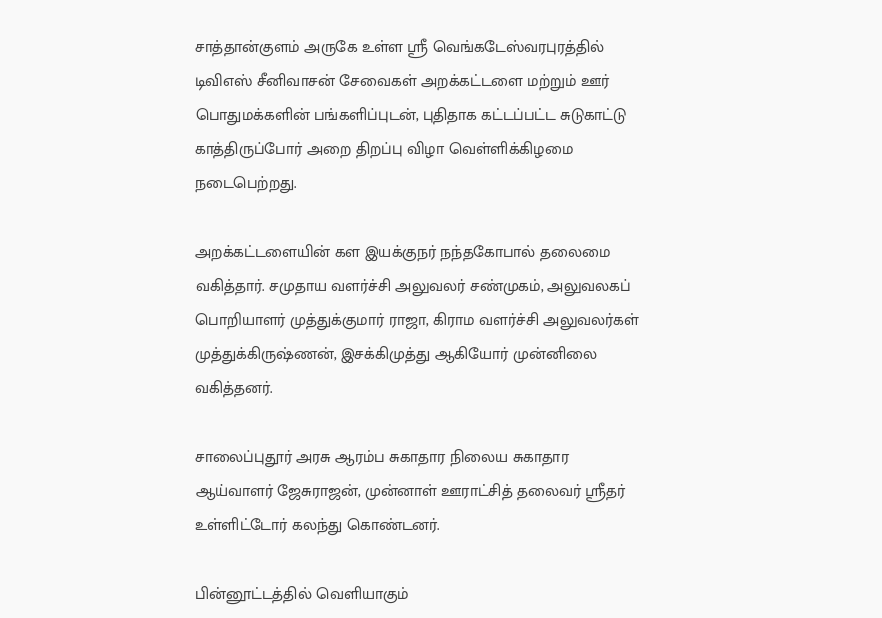சாத்தான்குளம் அருகே உள்ள ஸ்ரீ வெங்கடேஸ்வரபுரத்தில் டிவிஎஸ் சீனிவாசன் சேவைகள் அறக்கட்டளை மற்றும் ஊர் பொதுமக்களின் பங்களிப்புடன், புதிதாக கட்டப்பட்ட சுடுகாட்டு காத்திருப்போர் அறை திறப்பு விழா வெள்ளிக்கிழமை நடைபெற்றது.

அறக்கட்டளையின் கள இயக்குநர் நந்தகோபால் தலைமை வகித்தார். சமுதாய வளர்ச்சி அலுவலர் சண்முகம், அலுவலகப் பொறியாளர் முத்துக்குமார் ராஜா, கிராம வளர்ச்சி அலுவலர்கள் முத்துக்கிருஷ்ணன், இசக்கிமுத்து ஆகியோர் முன்னிலை வகித்தனர்.

சாலைப்புதூர் அரசு ஆரம்ப சுகாதார நிலைய சுகாதார ஆய்வாளர் ஜேசுராஜன், முன்னாள் ஊராட்சித் தலைவர் ஸ்ரீதர் உள்ளிட்டோர் கலந்து கொண்டனர்.

பின்னூட்டத்தில் வெளியாகும்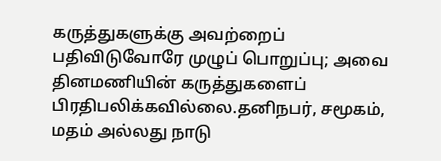கருத்துகளுக்கு அவற்றைப் பதிவிடுவோரே முழுப் பொறுப்பு; அவை தினமணியின் கருத்துகளைப் பிரதிபலிக்கவில்லை.தனிநபர், சமூகம், மதம் அல்லது நாடு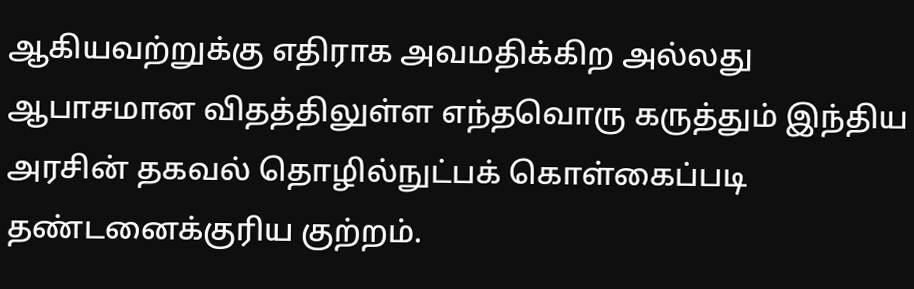ஆகியவற்றுக்கு எதிராக அவமதிக்கிற அல்லது ஆபாசமான விதத்திலுள்ள எந்தவொரு கருத்தும் இந்திய அரசின் தகவல் தொழில்நுட்பக் கொள்கைப்படி தண்டனைக்குரிய குற்றம்.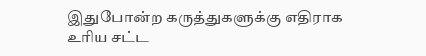இதுபோன்ற கருத்துகளுக்கு எதிராக உரிய சட்ட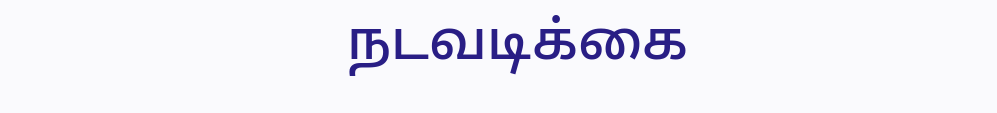நடவடிக்கை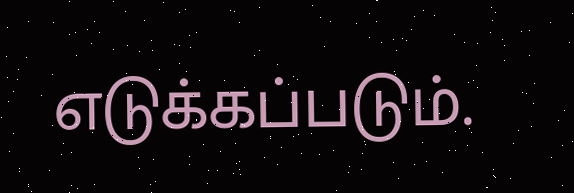எடுக்கப்படும்.